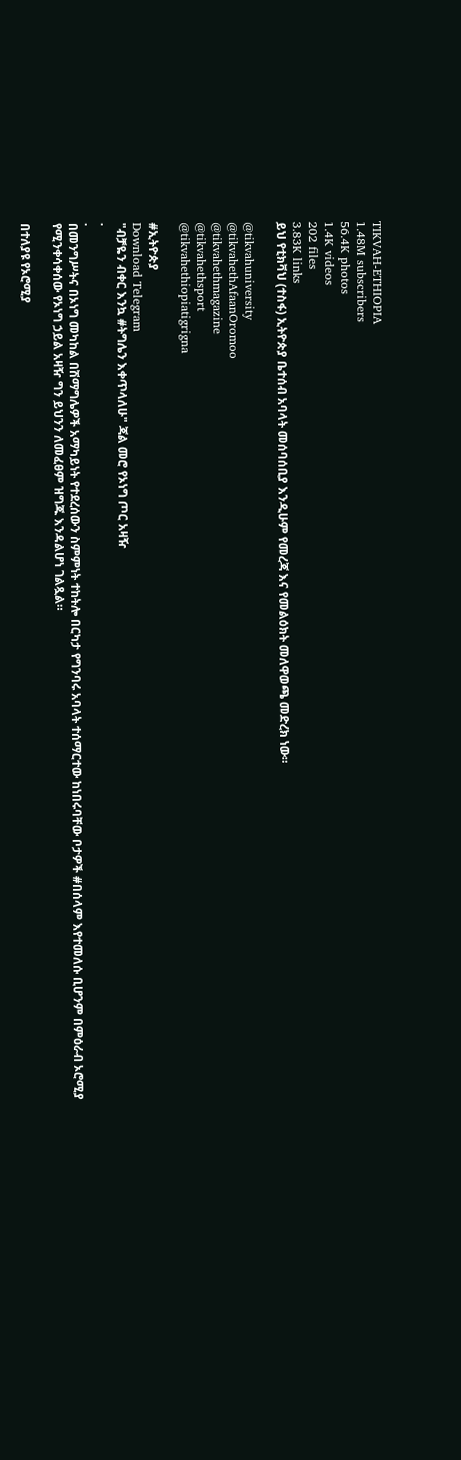TIKVAH-ETHIOPIA
1.48M subscribers
56.4K photos
1.4K videos
202 files
3.83K links
ይህ የቲክቫህ (ተስፋ) ኢትዮጵያ ቤተሰብ አባላት መሰባሰቢያ እንዲሁም የመረጃ እና የመልዕክት መለዋወጫ መድረክ ነው።

@tikvahuniversity
@tikvahethAfaanOromoo
@tikvahethmagazine
@tikvahethsport
@tikvahethiopiatigrigna

#ኢትዮጵያ
Download Telegram
"ብቻዬን ብቀር እንኳ #ትግሌን እቀጥላለሁ" ጃል መሮ የኦነግ ጦር አዛዥ
.
.
በመንግሥትና በኦነግ መካከል በሽማግሌዎች አማካይነት የተደረሰውን ስምምነት ተከትሎ በርካታ የግንባሩ አባላት ተሰማርተው ከነበሩባቸው ቦታዎች #በሰላም እየተመለሱ ቢሆንም በምዕራብ ኦሮሚያ የሚንቀሳቀሰው የኦነግ ኃይል አዛዥ ግን ይህንን ለመፈፀም ዝግጁ እንዳልሆነ ገልጿል።

በተለያዩ የኦሮሚያ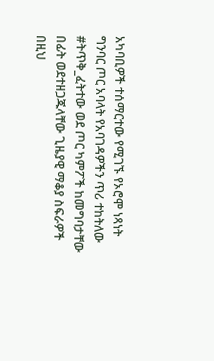አካባቢዎች ተሰማርተው የሚገኙ የኦሮሞ ነጻነት ግንባር ጦር አባላት የአባገዳዎችን ጥሪ ተከትለው #ትጥቅ_ፈትተው ወደ ጦር ካምፖች ከመግባታቸው በፊት ወደተዘጋጁላቸው ጊዜያዊ ማቆያ ስፍራዎች በዚህ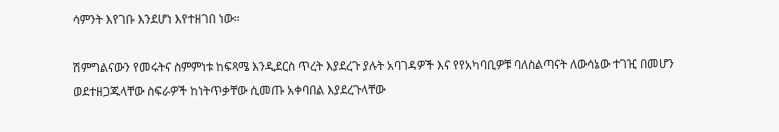ሳምንት እየገቡ እንደሆነ እየተዘገበ ነው።

ሽምግልናውን የመሩትና ስምምነቱ ከፍጻሜ እንዲደርስ ጥረት እያደረጉ ያሉት አባገዳዎች እና የየአካባቢዎቹ ባለስልጣናት ለውሳኔው ተገዢ በመሆን ወደተዘጋጁላቸው ስፍራዎች ከነትጥቃቸው ሲመጡ አቀባበል እያደረጉላቸው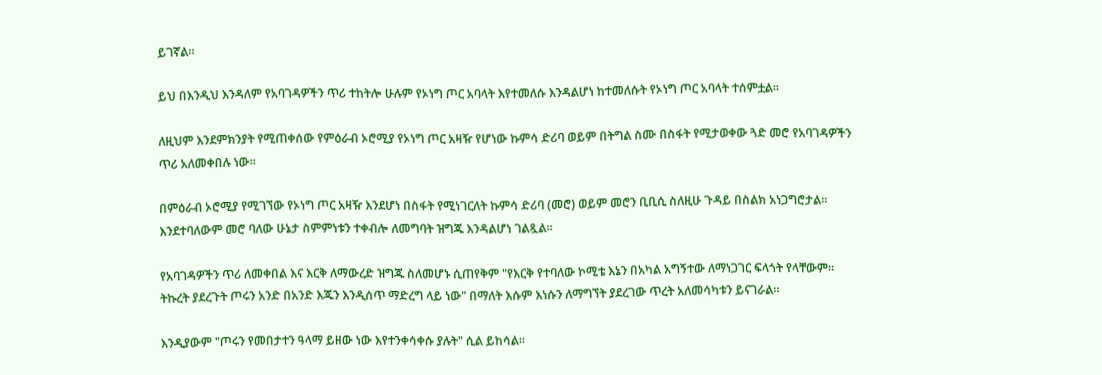ይገኛል።

ይህ በእንዲህ እንዳለም የአባገዳዎችን ጥሪ ተከትሎ ሁሉም የኦነግ ጦር አባላት እየተመለሱ እንዳልሆነ ከተመለሱት የኦነግ ጦር አባላት ተሰምቷል።

ለዚህም እንደምክንያት የሚጠቀሰው የምዕራብ ኦሮሚያ የኦነግ ጦር አዛዥ የሆነው ኩምሳ ድሪባ ወይም በትግል ስሙ በስፋት የሚታወቀው ጓድ መሮ የአባገዳዎችን ጥሪ አለመቀበሉ ነው።

በምዕራብ ኦሮሚያ የሚገኘው የኦነግ ጦር አዛዥ እንደሆነ በስፋት የሚነገርለት ኩምሳ ድሪባ (መሮ) ወይም መሮን ቢቢሲ ስለዚሁ ጉዳይ በስልክ አነጋግሮታል። እንደተባለውም መሮ ባለው ሁኔታ ስምምነቱን ተቀብሎ ለመግባት ዝግጁ እንዳልሆነ ገልጿል።

የአባገዳዎችን ጥሪ ለመቀበል እና እርቅ ለማውረድ ዝግጁ ስለመሆኑ ሲጠየቅም "የእርቅ የተባለው ኮሚቴ እኔን በአካል አግኝተው ለማነጋገር ፍላጎት የላቸውም። ትኩረት ያደረጉት ጦሩን አንድ በአንድ እጁን እንዲሰጥ ማድረግ ላይ ነው" በማለት እሱም እነሱን ለማግኘት ያደረገው ጥረት አለመሳካቱን ይናገራል።

እንዲያውም "ጦሩን የመበታተን ዓላማ ይዘው ነው እየተንቀሳቀሱ ያሉት" ሲል ይከሳል።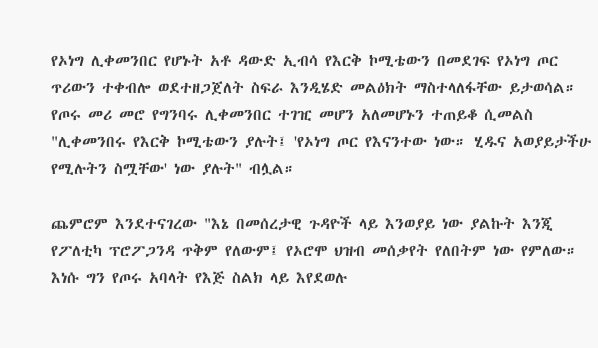የኦነግ ሊቀመንበር የሆኑት አቶ ዳውድ ኢብሳ የእርቅ ኮሚቴውን በመደገፍ የኦነግ ጦር ጥሪውን ተቀብሎ ወደተዘጋጀለት ስፍራ እንዲሄድ መልዕክት ማስተላለፋቸው ይታወሳል። የጦሩ መሪ መሮ የግንባሩ ሊቀመንበር ተገዢ መሆን አለመሆኑን ተጠይቆ ሲመልስ "ሊቀመንበሩ የእርቅ ኮሚቴውን ያሉት፤ 'የኦነግ ጦር የእናንተው ነው። ሂዱና አወያይታችሁ የሚሉትን ስሟቸው' ነው ያሉት" ብሏል።

ጨምሮም እንደተናገረው "እኔ በመሰረታዊ ጉዳዮች ላይ እንወያይ ነው ያልኩት እንጂ የፖለቲካ ፕሮፖጋንዳ ጥቅም የለውም፤ የኦሮሞ ህዝብ መሰቃየት የለበትም ነው የምለው። እነሱ ግን የጦሩ አባላት የእጅ ስልክ ላይ እየደወሉ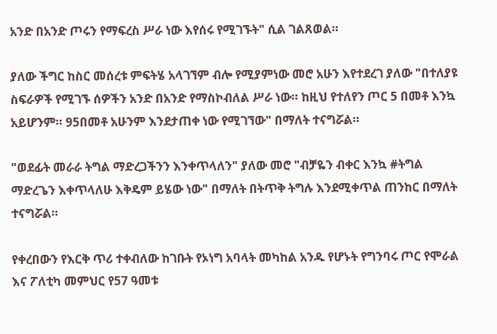አንድ በአንድ ጦሩን የማፍረስ ሥራ ነው እየሰሩ የሚገኙት" ሲል ገልጸወል።

ያለው ችግር ከስር መሰረቱ ምፍትሄ አላገኘም ብሎ የሚያምነው መሮ አሁን እየተደረገ ያለው "በተለያዩ ስፍራዎች የሚገኙ ሰዎችን አንድ በአንድ የማስኮብለል ሥራ ነው። ከዚህ የተለየን ጦር 5 በመቶ እንኳ አይሆንም። 95በመቶ አሁንም እንደታጠቀ ነው የሚገኘው" በማለት ተናግሯል።

"ወደፊት መራራ ትግል ማድረጋችንን እንቀጥላለን" ያለው መሮ "ብቻዬን ብቀር እንኳ #ትግል ማድረጌን እቀጥላለሁ እቅዴም ይሄው ነው" በማለት በትጥቅ ትግሉ እንደሚቀጥል ጠንከር በማለት ተናግሯል።

የቀረበውን የእርቅ ጥሪ ተቀብለው ከገቡት የኦነግ አባላት መካከል አንዱ የሆኑት የግንባሩ ጦር የሞራል እና ፖለቲካ መምህር የ57 ዓመቱ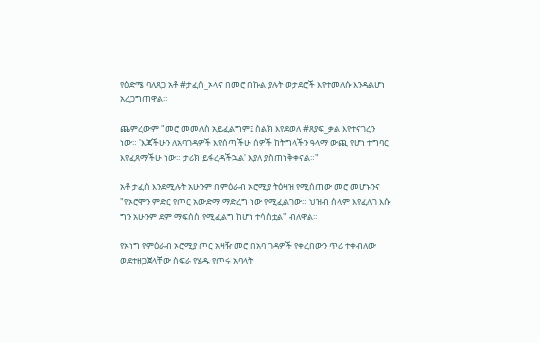የዕድሜ ባለጸጋ አቶ #ታፈሰ_ኦላና በመሮ በኩል ያሉት ወታደሮች እየተመለሱ እንዳልሆነ አረጋግጠዋል።

ጨምረውም "መሮ መመለስ አይፈልግም፤ ስልክ እየደወለ #ጸያፍ_ቃል እየተናገረን ነው። 'እጃችሁን ለአባገዳዎች እየሰጣችሁ ሰዎች ከትግላችን ዓላማ ውጪ የሆነ ተግባር እየፈጸማችሁ ነው። ታሪክ ይፋረዳችኋል' እያለ ያስጠነቅቀናል።"

አቶ ታፈሰ እንደሚሉት አሁንም በምዕራብ ኦሮሚያ ትዕዛዝ የሚሰጠው መሮ መሆኑንና "የኦሮሞን ምድር የጦር አውድማ ማድረግ ነው የሚፈልገው። ህዝብ ሰላም እየፈለገ እሱ ግን አሁንም ደም ማፍሰስ የሚፈልግ ከሆነ ተሳስቷል" ብለዋል።

የኦነግ የምዕራብ ኦሮሚያ ጦር አዛዥ መሮ በአባ ገዳዎች የቀረበውን ጥሪ ተቀብለው ወደተዘጋጀላቸው ስፍራ የሄዱ የጦሩ አባላት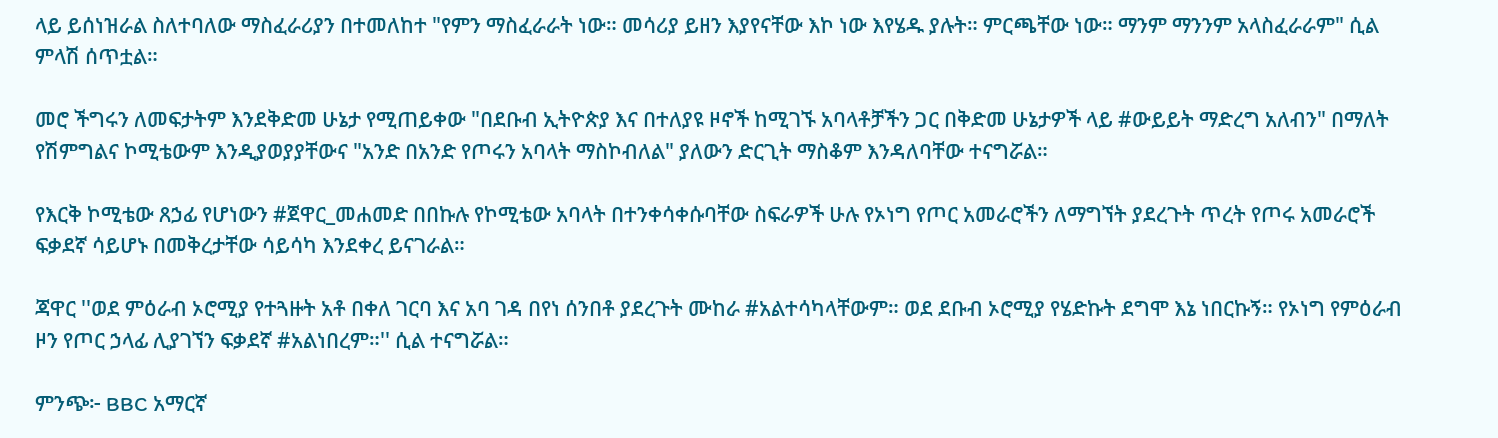ላይ ይሰነዝራል ስለተባለው ማስፈራሪያን በተመለከተ "የምን ማስፈራራት ነው። መሳሪያ ይዘን እያየናቸው እኮ ነው እየሄዱ ያሉት። ምርጫቸው ነው። ማንም ማንንም አላስፈራራም" ሲል ምላሽ ሰጥቷል።

መሮ ችግሩን ለመፍታትም እንደቅድመ ሁኔታ የሚጠይቀው "በደቡብ ኢትዮጵያ እና በተለያዩ ዞኖች ከሚገኙ አባላቶቻችን ጋር በቅድመ ሁኔታዎች ላይ #ውይይት ማድረግ አለብን" በማለት የሽምግልና ኮሚቴውም እንዲያወያያቸውና "አንድ በአንድ የጦሩን አባላት ማስኮብለል" ያለውን ድርጊት ማስቆም እንዳለባቸው ተናግሯል።

የእርቅ ኮሚቴው ጸኃፊ የሆነውን #ጀዋር_መሐመድ በበኩሉ የኮሚቴው አባላት በተንቀሳቀሱባቸው ስፍራዎች ሁሉ የኦነግ የጦር አመራሮችን ለማግኘት ያደረጉት ጥረት የጦሩ አመራሮች ፍቃደኛ ሳይሆኑ በመቅረታቸው ሳይሳካ እንደቀረ ይናገራል።

ጃዋር ''ወደ ምዕራብ ኦሮሚያ የተጓዙት አቶ በቀለ ገርባ እና አባ ገዳ በየነ ሰንበቶ ያደረጉት ሙከራ #አልተሳካላቸውም። ወደ ደቡብ ኦሮሚያ የሄድኩት ደግሞ እኔ ነበርኩኝ። የኦነግ የምዕራብ ዞን የጦር ኃላፊ ሊያገኘን ፍቃደኛ #አልነበረም።'' ሲል ተናግሯል።

ምንጭ፦ BBC አማርኛ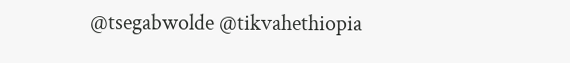@tsegabwolde @tikvahethiopia